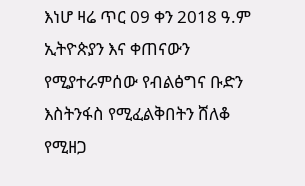እነሆ ዛሬ ጥር 09 ቀን 2018 ዓ.ም ኢትዮጵያን እና ቀጠናውን የሚያተራምሰው የብልፅግና ቡድን እስትንፋስ የሚፈልቅበትን ሸለቆ የሚዘጋ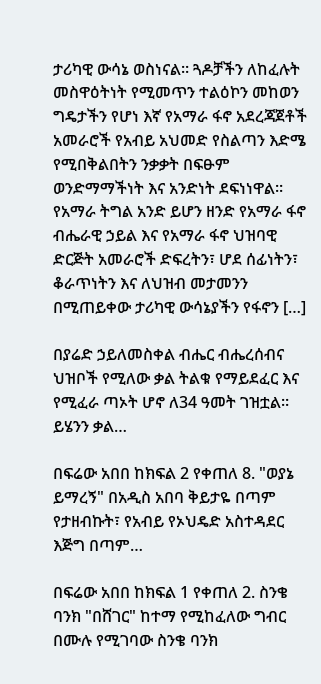ታሪካዊ ውሳኔ ወስነናል። ጓዶቻችን ለከፈሉት መስዋዕትነት የሚመጥን ተልዕኮን መከወን ግዴታችን የሆነ እኛ የአማራ ፋኖ አደረጃጀቶች አመራሮች የአብይ አህመድ የስልጣን እድሜ የሚበቅልበትን ንቃቃት በፍፁም ወንድማማችነት እና አንድነት ደፍነነዋል። የአማራ ትግል አንድ ይሆን ዘንድ የአማራ ፋኖ ብሔራዊ ኃይል እና የአማራ ፋኖ ህዝባዊ ድርጅት አመራሮች ድፍረትን፣ ሆደ ሰፊነትን፣ ቆራጥነትን እና ለህዝብ መታመንን በሚጠይቀው ታሪካዊ ውሳኔያችን የፋኖን […]

በያሬድ ኃይለመስቀል ብሔር ብሔረሰብና ህዝቦች የሚለው ቃል ትልቁ የማይደፈር እና የሚፈራ ጣኦት ሆኖ ለ34 ዓመት ገዝቷል። ይሄንን ቃል…

በፍሬው አበበ ከክፍል 2 የቀጠለ 8. "ወያኔ ይማረኝ" በአዲስ አበባ ቅይታዬ በጣም የታዘብኩት፣ የአብይ የኦህዴድ አስተዳደር እጅግ በጣም…

በፍሬው አበበ ከክፍል 1 የቀጠለ 2. ስንቄ ባንክ "በሸገር" ከተማ የሚከፈለው ግብር በሙሉ የሚገባው ስንቄ ባንክ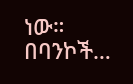ነው። በባንኮች…